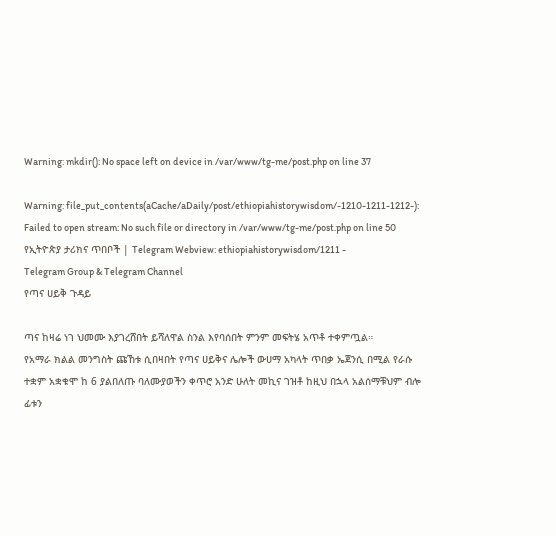Warning: mkdir(): No space left on device in /var/www/tg-me/post.php on line 37

Warning: file_put_contents(aCache/aDaily/post/ethiopiahistorywisdom/-1210-1211-1212-): Failed to open stream: No such file or directory in /var/www/tg-me/post.php on line 50
የኢትዮጵያ ታሪክና ጥበቦች | Telegram Webview: ethiopiahistorywisdom/1211 -
Telegram Group & Telegram Channel
የጣና ሀይቅ ጉዳይ

ጣና ከዛሬ ነገ ህመሙ እያገረሸበት ይሻለዋል ስንል እየባሰበት ምንም መፍትሄ አጥቶ ተቀምጧል።
የአማራ ክልል መንግስት ጩኸቱ ሲበዛበት የጣና ሀይቅና ሌሎች ውሀማ አካላት ጥበቃ ኤጀንሲ በሚል የራሱ ተቋም አቋቁሞ ከ 6 ያልበለጡ ባለሙያወችን ቀጥሮ አንድ ሁለት መኪና ገዝቶ ከዚህ በኋላ አልሰማቹህም ብሎ ፊቱን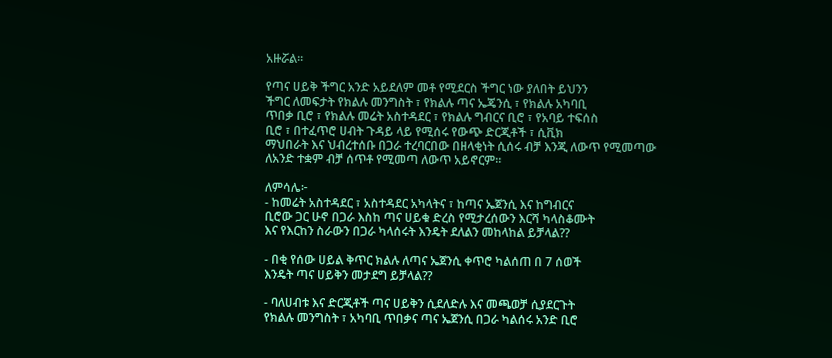አዙሯል።

የጣና ሀይቅ ችግር አንድ አይደለም መቶ የሚደርስ ችግር ነው ያለበት ይህንን
ችግር ለመፍታት የክልሉ መንግስት ፣ የክልሉ ጣና ኤጄንሲ ፣ የክልሉ አካባቢ
ጥበቃ ቢሮ ፣ የክልሉ መሬት አስተዳደር ፣ የክልሉ ግብርና ቢሮ ፣ የአባይ ተፍሰስ
ቢሮ ፣ በተፈጥሮ ሀብት ጉዳይ ላይ የሚሰሩ የውጭ ድርጂቶች ፣ ሲቪክ
ማህበራት እና ህብረተሰቡ በጋራ ተረባርበው በዘላቂነት ሲሰሩ ብቻ እንጂ ለውጥ የሚመጣው ለአንድ ተቋም ብቻ ሰጥቶ የሚመጣ ለውጥ አይኖርም።

ለምሳሌ፦
- ከመሬት አስተዳደር ፣ አስተዳደር አካላትና ፣ ከጣና ኤጀንሲ እና ከግብርና
ቢሮው ጋር ሁኖ በጋራ እስከ ጣና ሀይቁ ድረስ የሚታረሰውን እርሻ ካላስቆሙት
እና የእርከን ስራውን በጋራ ካላሰሩት እንዴት ደለልን መከላከል ይቻላል??

- በቂ የሰው ሀይል ቅጥር ክልሉ ለጣና ኤጀንሲ ቀጥሮ ካልሰጠ በ 7 ሰወች
እንዴት ጣና ሀይቅን መታደግ ይቻላል??

- ባለሀብቱ እና ድርጂቶች ጣና ሀይቅን ሲደለድሉ እና መጫወቻ ሲያደርጉት
የክልሉ መንግስት ፣ አካባቢ ጥበቃና ጣና ኤጀንሲ በጋራ ካልሰሩ አንድ ቢሮ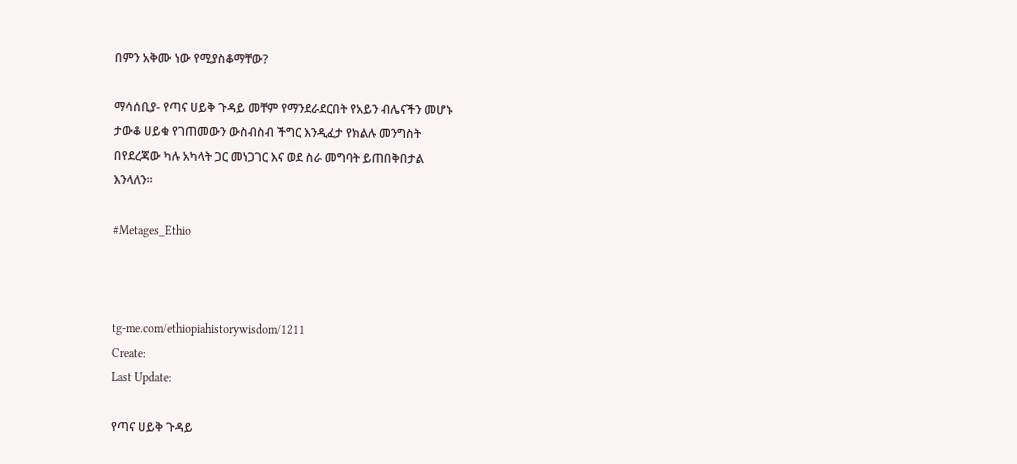በምን አቅሙ ነው የሚያስቆማቸው?

ማሳሰቢያ- የጣና ሀይቅ ጉዳይ መቸም የማንደራደርበት የአይን ብሌናችን መሆኑ
ታውቆ ሀይቁ የገጠመውን ውስብስብ ችግር እንዲፈታ የክልሉ መንግስት
በየደረጃው ካሉ አካላት ጋር መነጋገር እና ወደ ስራ መግባት ይጠበቅበታል
እንላለን።

#Metages_Ethio



tg-me.com/ethiopiahistorywisdom/1211
Create:
Last Update:

የጣና ሀይቅ ጉዳይ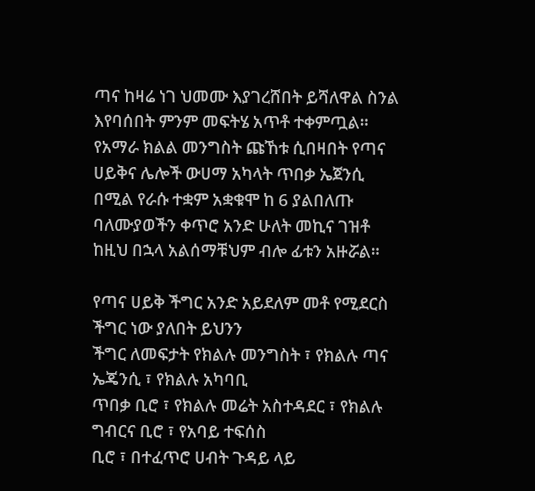ጣና ከዛሬ ነገ ህመሙ እያገረሸበት ይሻለዋል ስንል እየባሰበት ምንም መፍትሄ አጥቶ ተቀምጧል።
የአማራ ክልል መንግስት ጩኸቱ ሲበዛበት የጣና ሀይቅና ሌሎች ውሀማ አካላት ጥበቃ ኤጀንሲ በሚል የራሱ ተቋም አቋቁሞ ከ 6 ያልበለጡ ባለሙያወችን ቀጥሮ አንድ ሁለት መኪና ገዝቶ ከዚህ በኋላ አልሰማቹህም ብሎ ፊቱን አዙሯል።

የጣና ሀይቅ ችግር አንድ አይደለም መቶ የሚደርስ ችግር ነው ያለበት ይህንን
ችግር ለመፍታት የክልሉ መንግስት ፣ የክልሉ ጣና ኤጄንሲ ፣ የክልሉ አካባቢ
ጥበቃ ቢሮ ፣ የክልሉ መሬት አስተዳደር ፣ የክልሉ ግብርና ቢሮ ፣ የአባይ ተፍሰስ
ቢሮ ፣ በተፈጥሮ ሀብት ጉዳይ ላይ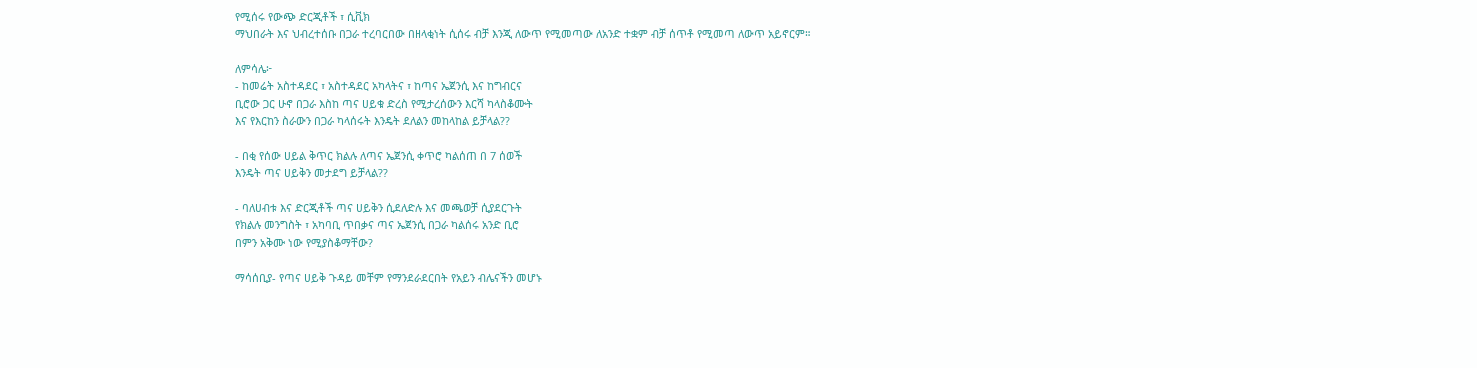የሚሰሩ የውጭ ድርጂቶች ፣ ሲቪክ
ማህበራት እና ህብረተሰቡ በጋራ ተረባርበው በዘላቂነት ሲሰሩ ብቻ እንጂ ለውጥ የሚመጣው ለአንድ ተቋም ብቻ ሰጥቶ የሚመጣ ለውጥ አይኖርም።

ለምሳሌ፦
- ከመሬት አስተዳደር ፣ አስተዳደር አካላትና ፣ ከጣና ኤጀንሲ እና ከግብርና
ቢሮው ጋር ሁኖ በጋራ እስከ ጣና ሀይቁ ድረስ የሚታረሰውን እርሻ ካላስቆሙት
እና የእርከን ስራውን በጋራ ካላሰሩት እንዴት ደለልን መከላከል ይቻላል??

- በቂ የሰው ሀይል ቅጥር ክልሉ ለጣና ኤጀንሲ ቀጥሮ ካልሰጠ በ 7 ሰወች
እንዴት ጣና ሀይቅን መታደግ ይቻላል??

- ባለሀብቱ እና ድርጂቶች ጣና ሀይቅን ሲደለድሉ እና መጫወቻ ሲያደርጉት
የክልሉ መንግስት ፣ አካባቢ ጥበቃና ጣና ኤጀንሲ በጋራ ካልሰሩ አንድ ቢሮ
በምን አቅሙ ነው የሚያስቆማቸው?

ማሳሰቢያ- የጣና ሀይቅ ጉዳይ መቸም የማንደራደርበት የአይን ብሌናችን መሆኑ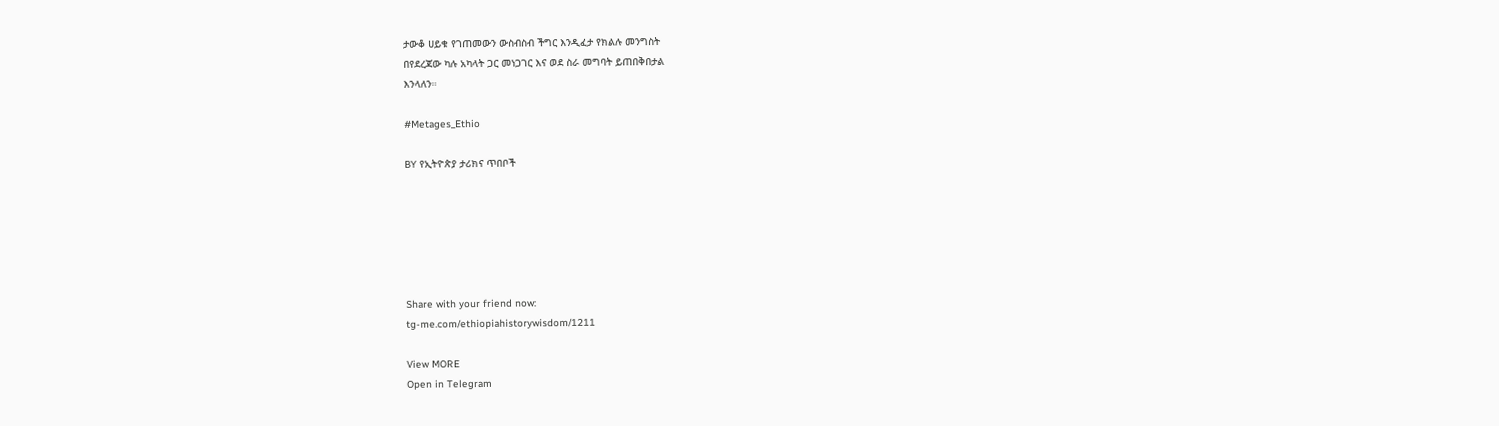ታውቆ ሀይቁ የገጠመውን ውስብስብ ችግር እንዲፈታ የክልሉ መንግስት
በየደረጃው ካሉ አካላት ጋር መነጋገር እና ወደ ስራ መግባት ይጠበቅበታል
እንላለን።

#Metages_Ethio

BY የኢትዮጵያ ታሪክና ጥበቦች






Share with your friend now:
tg-me.com/ethiopiahistorywisdom/1211

View MORE
Open in Telegram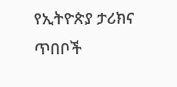የኢትዮጵያ ታሪክና ጥበቦች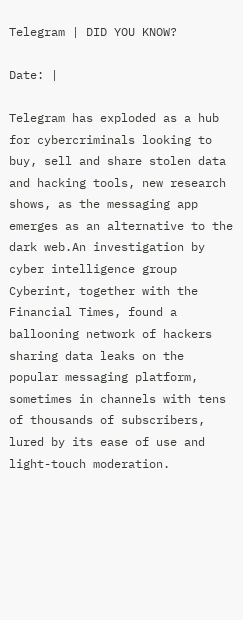Telegram | DID YOU KNOW?

Date: |

Telegram has exploded as a hub for cybercriminals looking to buy, sell and share stolen data and hacking tools, new research shows, as the messaging app emerges as an alternative to the dark web.An investigation by cyber intelligence group Cyberint, together with the Financial Times, found a ballooning network of hackers sharing data leaks on the popular messaging platform, sometimes in channels with tens of thousands of subscribers, lured by its ease of use and light-touch moderation.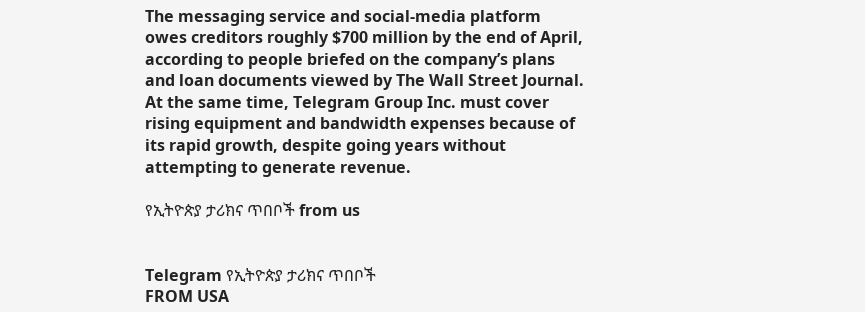The messaging service and social-media platform owes creditors roughly $700 million by the end of April, according to people briefed on the company’s plans and loan documents viewed by The Wall Street Journal. At the same time, Telegram Group Inc. must cover rising equipment and bandwidth expenses because of its rapid growth, despite going years without attempting to generate revenue.

የኢትዮጵያ ታሪክና ጥበቦች from us


Telegram የኢትዮጵያ ታሪክና ጥበቦች
FROM USA